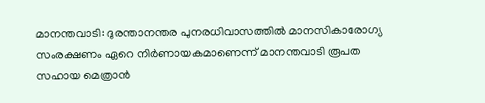മാനന്തവാടി: ദുരന്താനന്തര പുനരധിവാസത്തിൽ മാനസികാരോഗ്യ സംരക്ഷണം ഏറെ നിർണായകമാണെന്ന് മാനന്തവാടി രൂപത സഹായ മെത്രാൻ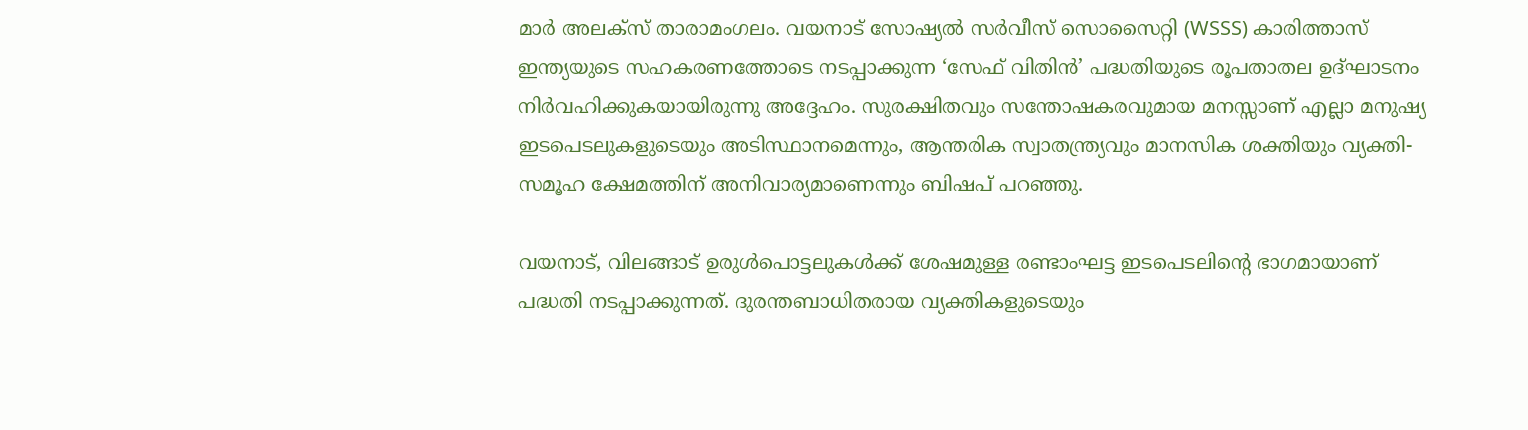മാർ അലക്സ് താരാമംഗലം. വയനാട് സോഷ്യൽ സർവീസ് സൊസൈറ്റി (WSSS) കാരിത്താസ് ഇന്ത്യയുടെ സഹകരണത്തോടെ നടപ്പാക്കുന്ന ‘സേഫ് വിതിൻ’ പദ്ധതിയുടെ രൂപതാതല ഉദ്ഘാടനം നിർവഹിക്കുകയായിരുന്നു അദ്ദേഹം. സുരക്ഷിതവും സന്തോഷകരവുമായ മനസ്സാണ് എല്ലാ മനുഷ്യ ഇടപെടലുകളുടെയും അടിസ്ഥാനമെന്നും, ആന്തരിക സ്വാതന്ത്ര്യവും മാനസിക ശക്തിയും വ്യക്തി-സമൂഹ ക്ഷേമത്തിന് അനിവാര്യമാണെന്നും ബിഷപ് പറഞ്ഞു.

വയനാട്, വിലങ്ങാട് ഉരുൾപൊട്ടലുകൾക്ക് ശേഷമുള്ള രണ്ടാംഘട്ട ഇടപെടലിന്റെ ഭാഗമായാണ് പദ്ധതി നടപ്പാക്കുന്നത്. ദുരന്തബാധിതരായ വ്യക്തികളുടെയും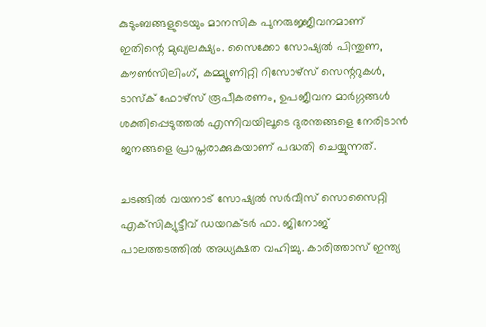കുടുംബങ്ങളുടെയും മാനസിക പുനരുജ്ജീവനമാണ് ഇതിന്റെ മുഖ്യലക്ഷ്യം. സൈക്കോ സോഷ്യൽ പിന്തുണ, കൗൺസിലിംഗ്, കമ്മ്യൂണിറ്റി റിസോഴ്സ് സെന്ററുകൾ, ടാസ്ക് ഫോഴ്സ് രൂപീകരണം, ഉപജീവന മാർഗ്ഗങ്ങൾ ശക്തിപ്പെടുത്തൽ എന്നിവയിലൂടെ ദുരന്തങ്ങളെ നേരിടാൻ ജനങ്ങളെ പ്രാപ്തരാക്കുകയാണ് പദ്ധതി ചെയ്യുന്നത്.

ചടങ്ങിൽ വയനാട് സോഷ്യൽ സർവീസ് സൊസൈറ്റി എക്‌സിക്യുട്ടീവ് ഡയറക്ടർ ഫാ. ജിനോജ് പാലത്തടത്തിൽ അധ്യക്ഷത വഹിച്ചു. കാരിത്താസ് ഇന്ത്യ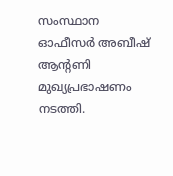സംസ്ഥാന ഓഫീസർ അബീഷ് ആൻ്റണി മുഖ്യപ്രഭാഷണം നടത്തി.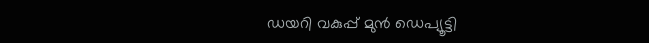ഡയറി വകുപ്പ് മുൻ ഡെപ്യൂട്ടി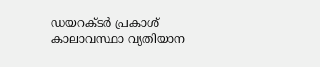ഡയറക്‌ടർ പ്രകാശ് കാലാവസ്ഥാ വ്യതിയാന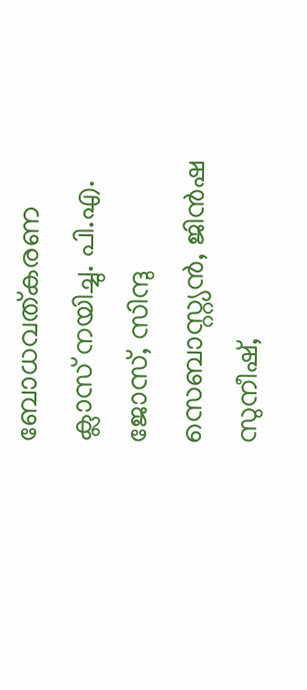ബോധവത്കരണ ക്ലാസ് നയിച്ചു. പി.എ. ജോസ്, സിന്ദു സെബാസ്റ്റ്യൻ, ജിൻഷ സുനീഷ്,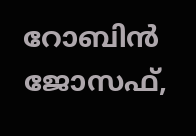റോബിൻ ജോസഫ്,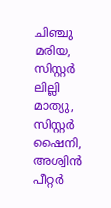ചിഞ്ചു മരിയ, സിസ്റ്റർ ലില്ലി മാത്യു, സിസ്റ്റർ ഷൈനി, അശ്വിൻ പീറ്റർ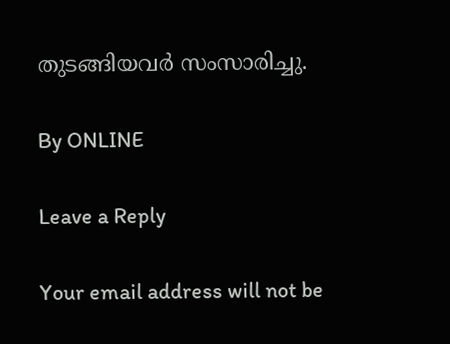തുടങ്ങിയവർ സംസാരിച്ചു.

By ONLINE

Leave a Reply

Your email address will not be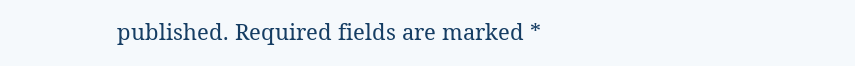published. Required fields are marked *